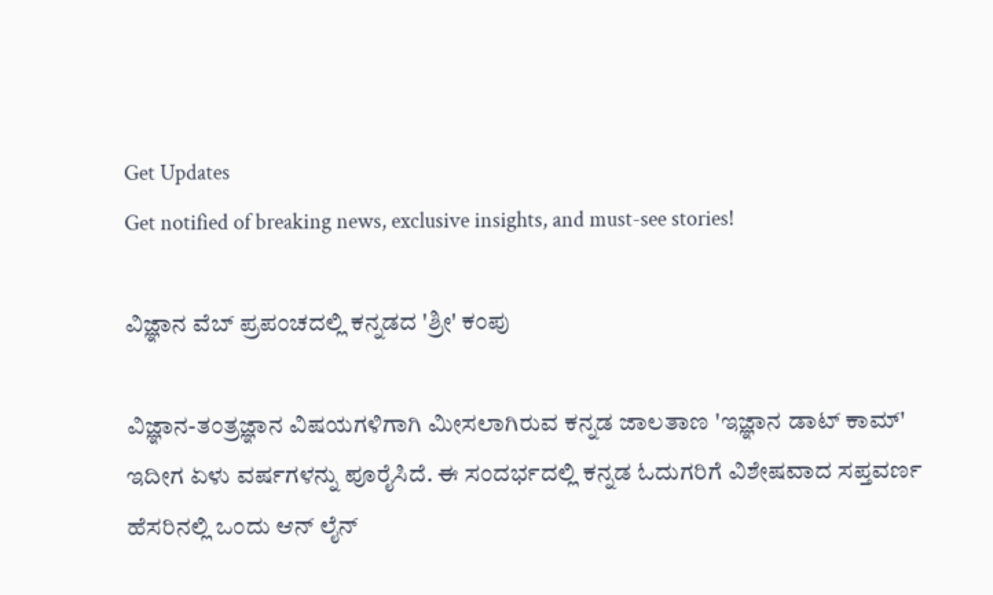Get Updates
Get notified of breaking news, exclusive insights, and must-see stories!

ವಿಜ್ಞಾನ ವೆಬ್ ಪ್ರಪಂಚದಲ್ಲಿ ಕನ್ನಡದ 'ಶ್ರೀ' ಕಂಪು

ವಿಜ್ಞಾನ-ತಂತ್ರಜ್ಞಾನ ವಿಷಯಗಳಿಗಾಗಿ ಮೀಸಲಾಗಿರುವ ಕನ್ನಡ ಜಾಲತಾಣ 'ಇಜ್ಞಾನ ಡಾಟ್ ಕಾಮ್' ಇದೀಗ ಏಳು ವರ್ಷಗಳನ್ನು ಪೂರೈಸಿದೆ. ಈ ಸಂದರ್ಭದಲ್ಲಿ ಕನ್ನಡ ಓದುಗರಿಗೆ ವಿಶೇಷವಾದ ಸಪ್ತವರ್ಣ ಹೆಸರಿನಲ್ಲಿ ಒಂದು ಆನ್ ಲೈನ್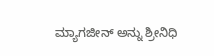ಮ್ಯಾಗಜೀನ್ ಅನ್ನು ಶ್ರೀನಿಧಿ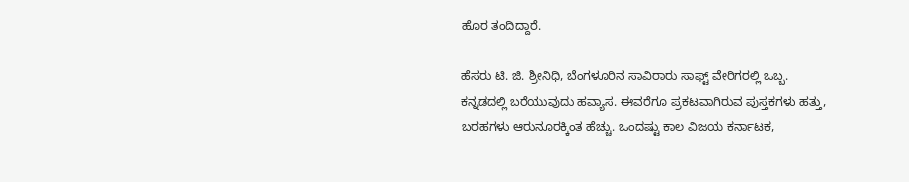ಹೊರ ತಂದಿದ್ದಾರೆ.

ಹೆಸರು ಟಿ. ಜಿ. ಶ್ರೀನಿಧಿ, ಬೆಂಗಳೂರಿನ ಸಾವಿರಾರು ಸಾಫ್ಟ್ ‌ವೇರಿಗರಲ್ಲಿ ಒಬ್ಬ. ಕನ್ನಡದಲ್ಲಿ ಬರೆಯುವುದು ಹವ್ಯಾಸ. ಈವರೆಗೂ ಪ್ರಕಟವಾಗಿರುವ ಪುಸ್ತಕಗಳು ಹತ್ತು, ಬರಹಗಳು ಆರುನೂರಕ್ಕಿಂತ ಹೆಚ್ಚು. ಒಂದಷ್ಟು ಕಾಲ ವಿಜಯ ಕರ್ನಾಟಕ,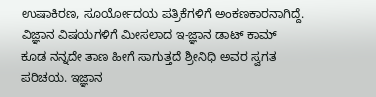ಉಷಾಕಿರಣ, ಸೂರ್ಯೋದಯ ಪತ್ರಿಕೆಗಳಿಗೆ ಅಂಕಣಕಾರನಾಗಿದ್ದೆ. ವಿಜ್ಞಾನ ವಿಷಯಗಳಿಗೆ ಮೀಸಲಾದ ಇ-ಜ್ಞಾನ ಡಾಟ್ ಕಾಮ್ ಕೂಡ ನನ್ನದೇ ತಾಣ ಹೀಗೆ ಸಾಗುತ್ತದೆ ಶ್ರೀನಿಧಿ ಅವರ ಸ್ವಗತ ಪರಿಚಯ. ಇಜ್ಞಾನ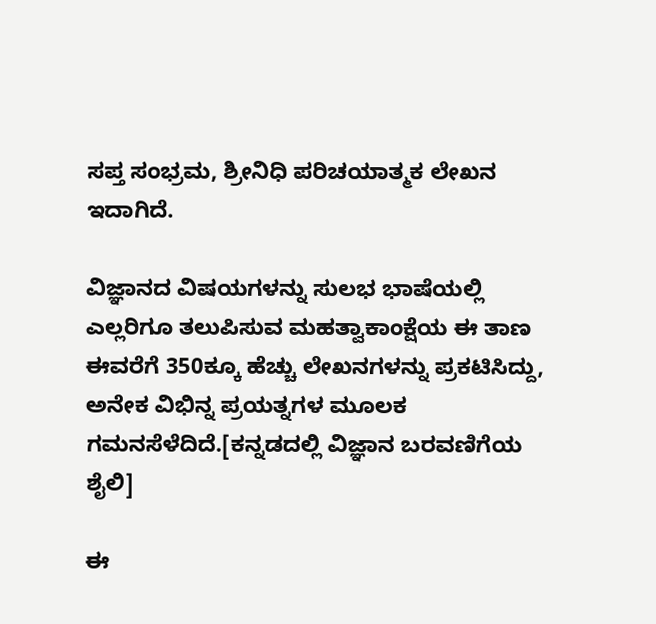ಸಪ್ತ ಸಂಭ್ರಮ, ಶ್ರೀನಿಧಿ ಪರಿಚಯಾತ್ಮಕ ಲೇಖನ ಇದಾಗಿದೆ.

ವಿಜ್ಞಾನದ ವಿಷಯಗಳನ್ನು ಸುಲಭ ಭಾಷೆಯಲ್ಲಿ ಎಲ್ಲರಿಗೂ ತಲುಪಿಸುವ ಮಹತ್ವಾಕಾಂಕ್ಷೆಯ ಈ ತಾಣ ಈವರೆಗೆ 350ಕ್ಕೂ ಹೆಚ್ಚು ಲೇಖನಗಳನ್ನು ಪ್ರಕಟಿಸಿದ್ದು, ಅನೇಕ ವಿಭಿನ್ನ ಪ್ರಯತ್ನಗಳ ಮೂಲಕ ಗಮನಸೆಳೆದಿದೆ.[ಕನ್ನಡದಲ್ಲಿ ವಿಜ್ಞಾನ ಬರವಣಿಗೆಯ ಶೈಲಿ]

ಈ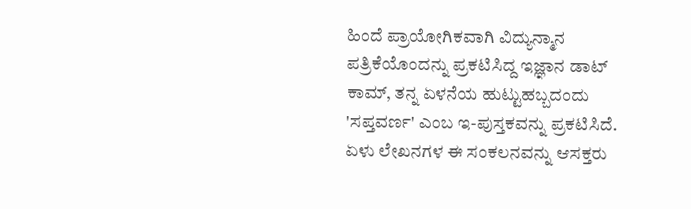ಹಿಂದೆ ಪ್ರಾಯೋಗಿಕವಾಗಿ ವಿದ್ಯುನ್ಮಾನ ಪತ್ರಿಕೆಯೊಂದನ್ನು ಪ್ರಕಟಿಸಿದ್ದ ಇಜ್ಞಾನ ಡಾಟ್ ಕಾಮ್, ತನ್ನ ಏಳನೆಯ ಹುಟ್ಟುಹಬ್ಬದಂದು 'ಸಪ್ತವರ್ಣ' ಎಂಬ ಇ-ಪುಸ್ತಕವನ್ನು ಪ್ರಕಟಿಸಿದೆ. ಏಳು ಲೇಖನಗಳ ಈ ಸಂಕಲನವನ್ನು ಆಸಕ್ತರು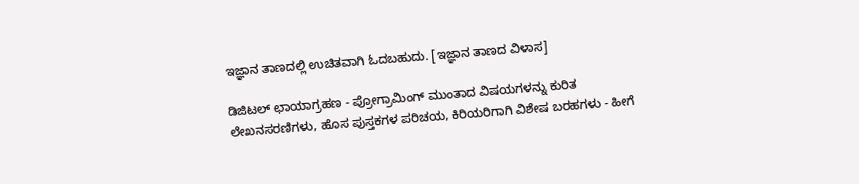ಇಜ್ಞಾನ ತಾಣದಲ್ಲಿ ಉಚಿತವಾಗಿ ಓದಬಹುದು. [ಇಜ್ಞಾನ ತಾಣದ ವಿಳಾಸ]

ಡಿಜಿಟಲ್ ಛಾಯಾಗ್ರಹಣ - ಪ್ರೋಗ್ರಾಮಿಂಗ್ ಮುಂತಾದ ವಿಷಯಗಳನ್ನು ಕುರಿತ ಲೇಖನಸರಣಿಗಳು, ಹೊಸ ಪುಸ್ತಕಗಳ ಪರಿಚಯ, ಕಿರಿಯರಿಗಾಗಿ ವಿಶೇಷ ಬರಹಗಳು - ಹೀಗೆ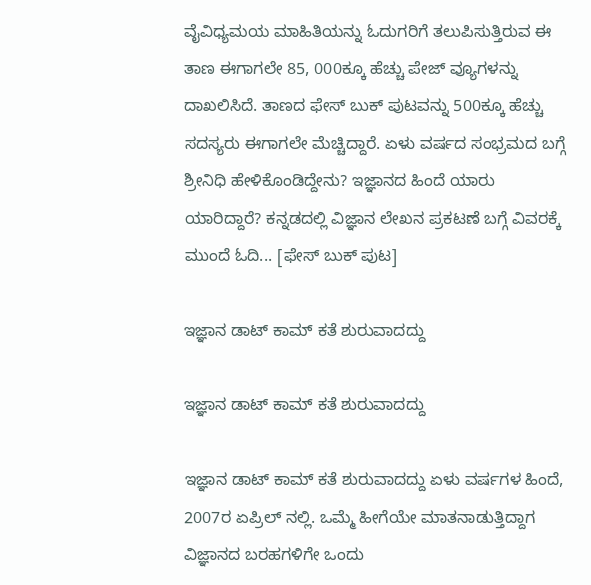ವೈವಿಧ್ಯಮಯ ಮಾಹಿತಿಯನ್ನು ಓದುಗರಿಗೆ ತಲುಪಿಸುತ್ತಿರುವ ಈ ತಾಣ ಈಗಾಗಲೇ 85, 000ಕ್ಕೂ ಹೆಚ್ಚು ಪೇಜ್ ವ್ಯೂಗಳನ್ನು ದಾಖಲಿಸಿದೆ. ತಾಣದ ಫೇಸ್ ಬುಕ್ ಪುಟವನ್ನು 500ಕ್ಕೂ ಹೆಚ್ಚು ಸದಸ್ಯರು ಈಗಾಗಲೇ ಮೆಚ್ಚಿದ್ದಾರೆ. ಏಳು ವರ್ಷದ ಸಂಭ್ರಮದ ಬಗ್ಗೆ ಶ್ರೀನಿಧಿ ಹೇಳಿಕೊಂಡಿದ್ದೇನು? ಇಜ್ಞಾನದ ಹಿಂದೆ ಯಾರು ಯಾರಿದ್ದಾರೆ? ಕನ್ನಡದಲ್ಲಿ ವಿಜ್ಞಾನ ಲೇಖನ ಪ್ರಕಟಣೆ ಬಗ್ಗೆ ವಿವರಕ್ಕೆ ಮುಂದೆ ಓದಿ... [ಫೇಸ್ ‌ಬುಕ್ ಪುಟ]

ಇಜ್ಞಾನ ಡಾಟ್ ಕಾಮ್ ಕತೆ ಶುರುವಾದದ್ದು

ಇಜ್ಞಾನ ಡಾಟ್ ಕಾಮ್ ಕತೆ ಶುರುವಾದದ್ದು

ಇಜ್ಞಾನ ಡಾಟ್ ಕಾಮ್ ಕತೆ ಶುರುವಾದದ್ದು ಏಳು ವರ್ಷಗಳ ಹಿಂದೆ, 2007ರ ಏಪ್ರಿಲ್ ‌ನಲ್ಲಿ. ಒಮ್ಮೆ ಹೀಗೆಯೇ ಮಾತನಾಡುತ್ತಿದ್ದಾಗ ವಿಜ್ಞಾನದ ಬರಹಗಳಿಗೇ ಒಂದು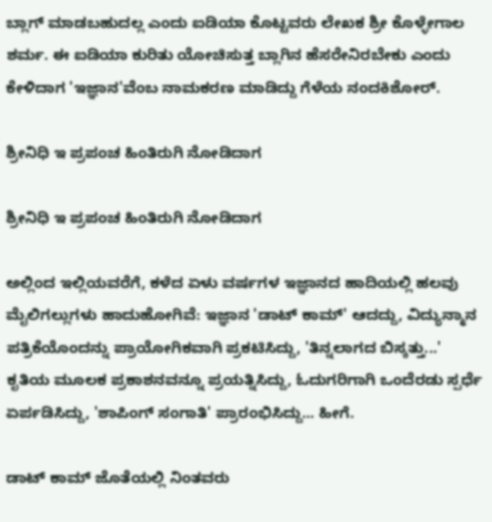ಬ್ಲಾಗ್ ಮಾಡಬಹುದಲ್ಲ ಎಂದು ಐಡಿಯಾ ಕೊಟ್ಟವರು ಲೇಖಕ ಶ್ರೀ ಕೊಳ್ಳೇಗಾಲ ಶರ್ಮ. ಈ ಐಡಿಯಾ ಕುರಿತು ಯೋಚಿಸುತ್ತ ಬ್ಲಾಗಿನ ಹೆಸರೇನಿರಬೇಕು ಎಂದು ಕೇಳಿದಾಗ 'ಇಜ್ಞಾನ'ವೆಂಬ ನಾಮಕರಣ ಮಾಡಿದ್ದು ಗೆಳೆಯ ನಂದಕಿಶೋರ್.

ಶ್ರೀನಿಧಿ ಇ ಪ್ರಪಂಚ ಹಿಂತಿರುಗಿ ನೋಡಿದಾಗ

ಶ್ರೀನಿಧಿ ಇ ಪ್ರಪಂಚ ಹಿಂತಿರುಗಿ ನೋಡಿದಾಗ

ಅಲ್ಲಿಂದ ಇಲ್ಲಿಯವರೆಗೆ, ಕಳೆದ ಏಳು ವರ್ಷಗಳ ಇಜ್ಞಾನದ ಹಾದಿಯಲ್ಲಿ ಹಲವು ಮೈಲಿಗಲ್ಲುಗಳು ಹಾದುಹೋಗಿವೆ: ಇಜ್ಞಾನ 'ಡಾಟ್ ಕಾಮ್' ಆದದ್ದು, ವಿದ್ಯುನ್ಮಾನ ಪತ್ರಿಕೆಯೊಂದನ್ನು ಪ್ರಾಯೋಗಿಕವಾಗಿ ಪ್ರಕಟಿಸಿದ್ದು, 'ತಿನ್ನಲಾಗದ ಬಿಸ್ಕತ್ತು...' ಕೃತಿಯ ಮೂಲಕ ಪ್ರಕಾಶನವನ್ನೂ ಪ್ರಯತ್ನಿಸಿದ್ದು, ಓದುಗರಿಗಾಗಿ ಒಂದೆರಡು ಸ್ಪರ್ಧೆ ಏರ್ಪಡಿಸಿದ್ದು, 'ಶಾಪಿಂಗ್ ಸಂಗಾತಿ' ಪ್ರಾರಂಭಿಸಿದ್ದು... ಹೀಗೆ.

ಡಾಟ್ ಕಾಮ್ ಜೊತೆಯಲ್ಲಿ ನಿಂತವರು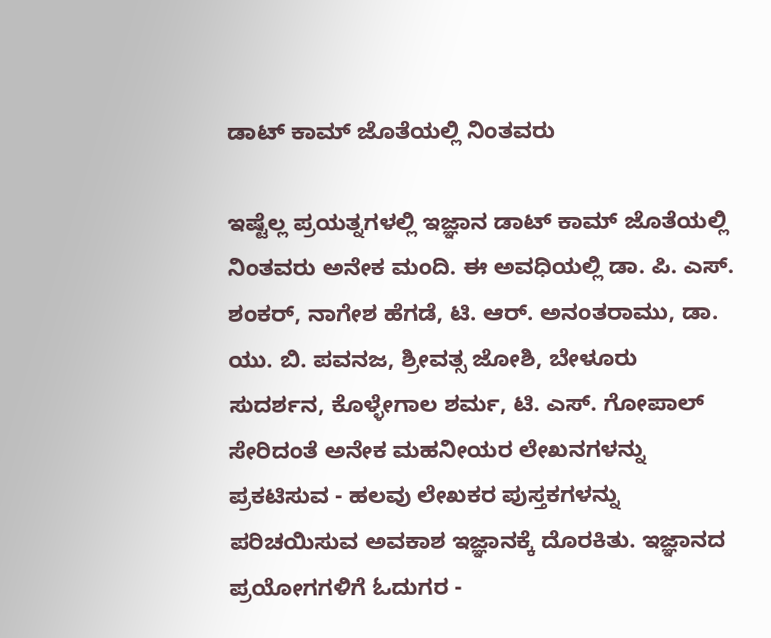ಡಾಟ್ ಕಾಮ್ ಜೊತೆಯಲ್ಲಿ ನಿಂತವರು

ಇಷ್ಟೆಲ್ಲ ಪ್ರಯತ್ನಗಳಲ್ಲಿ ಇಜ್ಞಾನ ಡಾಟ್ ಕಾಮ್ ಜೊತೆಯಲ್ಲಿ ನಿಂತವರು ಅನೇಕ ಮಂದಿ. ಈ ಅವಧಿಯಲ್ಲಿ ಡಾ. ಪಿ. ಎಸ್. ಶಂಕರ್, ನಾಗೇಶ ಹೆಗಡೆ, ಟಿ. ಆರ್. ಅನಂತರಾಮು, ಡಾ. ಯು. ಬಿ. ಪವನಜ, ಶ್ರೀವತ್ಸ ಜೋಶಿ, ಬೇಳೂರು ಸುದರ್ಶನ, ಕೊಳ್ಳೇಗಾಲ ಶರ್ಮ, ಟಿ. ಎಸ್. ಗೋಪಾಲ್ ಸೇರಿದಂತೆ ಅನೇಕ ಮಹನೀಯರ ಲೇಖನಗಳನ್ನು ಪ್ರಕಟಿಸುವ - ಹಲವು ಲೇಖಕರ ಪುಸ್ತಕಗಳನ್ನು ಪರಿಚಯಿಸುವ ಅವಕಾಶ ಇಜ್ಞಾನಕ್ಕೆ ದೊರಕಿತು. ಇಜ್ಞಾನದ ಪ್ರಯೋಗಗಳಿಗೆ ಓದುಗರ -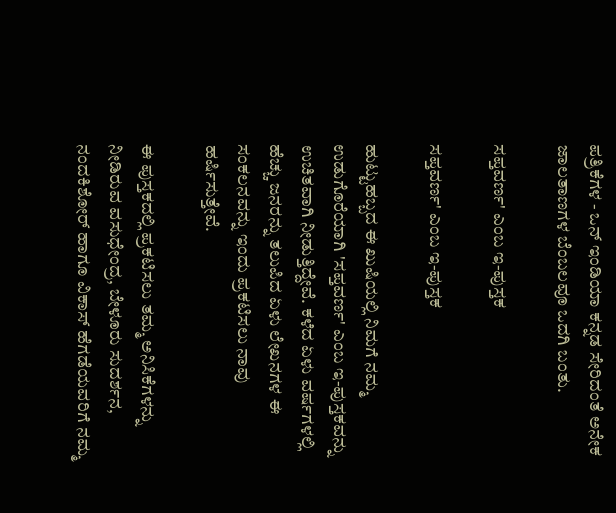ಪತ್ರಿಕೆಗಳ - ಒನ್ ಇಂಡಿಯಾ ಕನ್ನಡ ಸೇರಿದಂತೆ ಅನೇಕ ಜಾಲತಾಣಗಳ ಬೆಂಬಲವೂ ಒದಗಿ ಬಂತು.

ಸಪ್ತವರ್ಣ' ಎಂಬ ಇ-ಪುಸ್ತಕ

ಸಪ್ತವರ್ಣ' ಎಂಬ ಇ-ಪುಸ್ತಕ

ಹುಟ್ಟುಹಬ್ಬದ ಈ ಖುಷಿಯಲ್ಲಿ ನಿಮಗೆ ನಮ್ಮ ಉಡುಗೊರೆಯಾಗಿ 'ಸಪ್ತವರ್ಣ' ಎಂಬ ಇ-ಪುಸ್ತಕವನ್ನು ಉಚಿತವಾಗಿ ನೀಡುತ್ತಿದ್ದೇವೆ. ಕಳೆದ ಏಳು ವರ್ಷಗಳಲ್ಲಿ ಹೆಚ್ಚು ಜನರನ್ನು ತಲುಪಿದ ಏಳು ಲೇಖನಗಳ ಈ ಸಂಕಲನವನ್ನು ಇಂದು ಪ್ರಕಟಿಸಲು ನಾವು ಹರ್ಷಿಸುತ್ತೇವೆ.

ಈ ಪುಸ್ತಕದಲ್ಲಿ ಪ್ರಕಟಿಸಲು ತಮ್ಮ ಅನಿಸಿಕೆಗಳನ್ನು ನೀಡಿರುವ ವಸುಧೇಂದ್ರ, ಬೇಳೂರು ಸುದರ್ಶನ, ನಂದಕಿಶೋರ್ ಹಾಗೂ ವಿಕಾಸ್ ಹೆಗಡೆಯವರಿಗೆ ನಮ್ಮ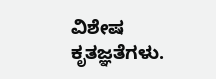ವಿಶೇಷ ಕೃತಜ್ಞತೆಗಳು.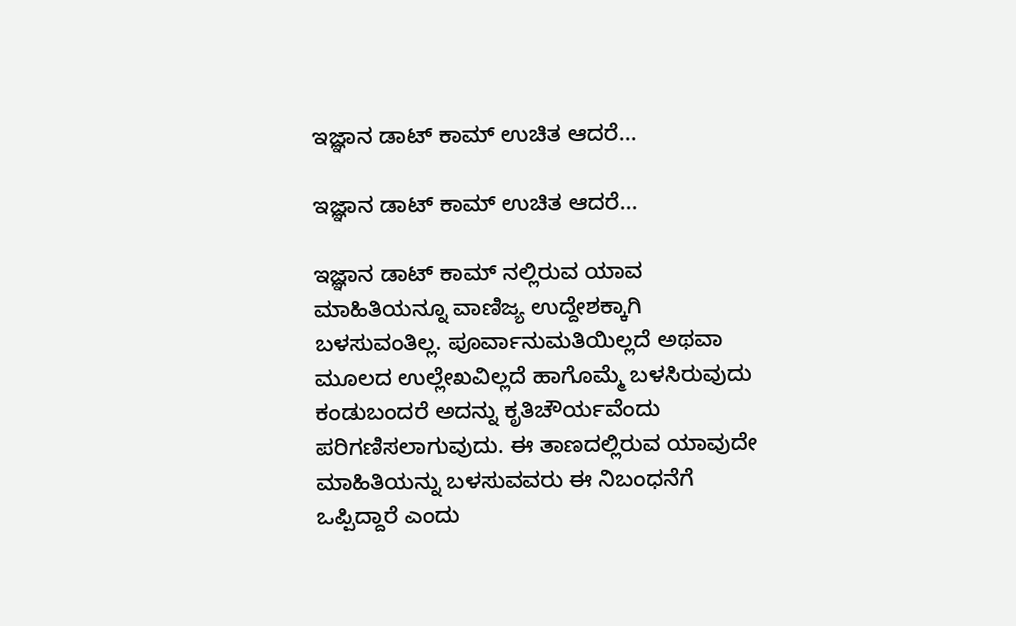ಇಜ್ಞಾನ ಡಾಟ್ ಕಾಮ್ ಉಚಿತ ಆದರೆ...

ಇಜ್ಞಾನ ಡಾಟ್ ಕಾಮ್ ಉಚಿತ ಆದರೆ...

ಇಜ್ಞಾನ ಡಾಟ್ ಕಾಮ್ ‌ನಲ್ಲಿರುವ ಯಾವ ಮಾಹಿತಿಯನ್ನೂ ವಾಣಿಜ್ಯ ಉದ್ದೇಶಕ್ಕಾಗಿ ಬಳಸುವಂತಿಲ್ಲ. ಪೂರ್ವಾನುಮತಿಯಿಲ್ಲದೆ ಅಥವಾ ಮೂಲದ ಉಲ್ಲೇಖವಿಲ್ಲದೆ ಹಾಗೊಮ್ಮೆ ಬಳಸಿರುವುದು ಕಂಡುಬಂದರೆ ಅದನ್ನು ಕೃತಿಚೌರ್ಯವೆಂದು ಪರಿಗಣಿಸಲಾಗುವುದು. ಈ ತಾಣದಲ್ಲಿರುವ ಯಾವುದೇ ಮಾಹಿತಿಯನ್ನು ಬಳಸುವವರು ಈ ನಿಬಂಧನೆಗೆ ಒಪ್ಪಿದ್ದಾರೆ ಎಂದು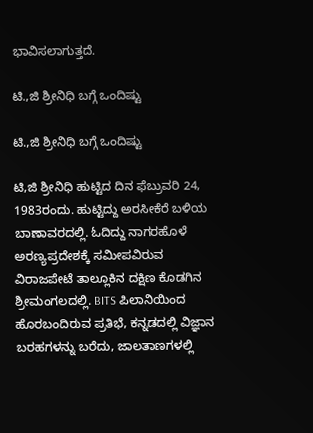ಭಾವಿಸಲಾಗುತ್ತದೆ.

ಟಿ.,ಜಿ ಶ್ರೀನಿಧಿ ಬಗ್ಗೆ ಒಂದಿಷ್ಟು

ಟಿ.,ಜಿ ಶ್ರೀನಿಧಿ ಬಗ್ಗೆ ಒಂದಿಷ್ಟು

ಟಿ,ಜಿ ಶ್ರೀನಿಧಿ ಹುಟ್ಟಿದ ದಿನ ಫೆಬ್ರುವರಿ 24, 1983ರಂದು. ಹುಟ್ಟಿದ್ದು ಅರಸೀಕೆರೆ ಬಳಿಯ ಬಾಣಾವರದಲ್ಲಿ. ಓದಿದ್ದು ನಾಗರಹೊಳೆ ಅರಣ್ಯಪ್ರದೇಶಕ್ಕೆ ಸಮೀಪವಿರುವ ವಿರಾಜಪೇಟೆ ತಾಲ್ಲೂಕಿನ ದಕ್ಷಿಣ ಕೊಡಗಿನ ಶ್ರೀಮಂಗಲದಲ್ಲಿ. BITS ಪಿಲಾನಿಯಿಂದ ಹೊರಬಂದಿರುವ ಪ್ರತಿಭೆ, ಕನ್ನಡದಲ್ಲಿ ವಿಜ್ಞಾನ ಬರಹಗಳನ್ನು ಬರೆದು, ಜಾಲತಾಣಗಳಲ್ಲಿ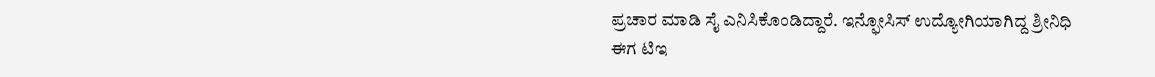ಪ್ರಚಾರ ಮಾಡಿ ಸೈ ಎನಿಸಿಕೊಂಡಿದ್ದಾರೆ. ಇನ್ಫೋಸಿಸ್ ಉದ್ಯೋಗಿಯಾಗಿದ್ದ ಶ್ರೀನಿಧಿ ಈಗ ಟಿಇ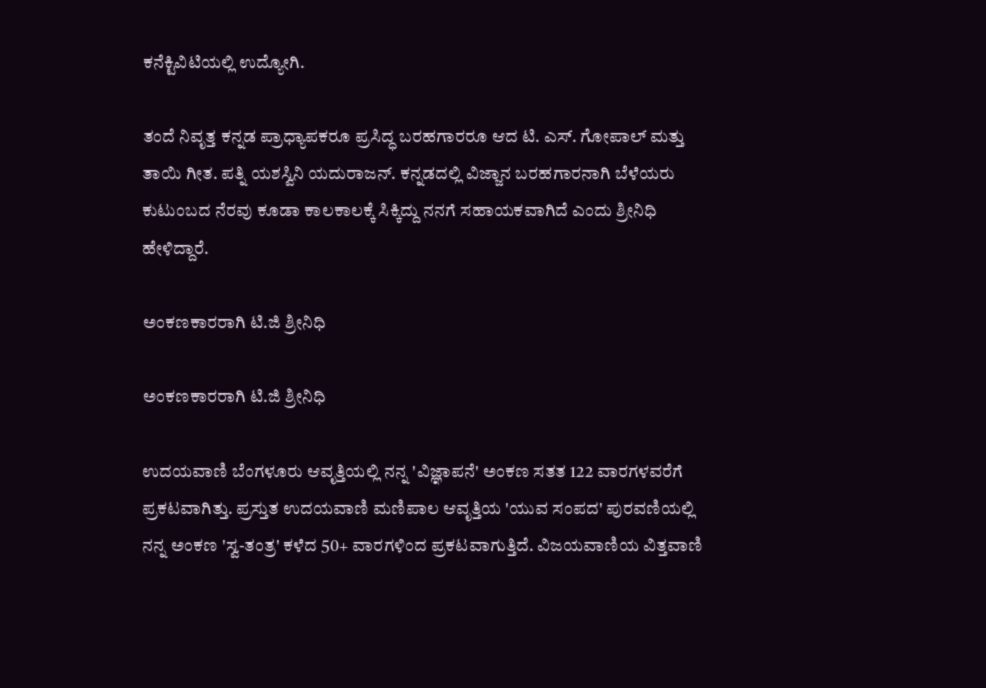ಕನೆಕ್ಟಿವಿಟಿಯಲ್ಲಿ ಉದ್ಯೋಗಿ.

ತಂದೆ ನಿವೃತ್ತ ಕನ್ನಡ ಪ್ರಾಧ್ಯಾಪಕರೂ ಪ್ರಸಿದ್ಧ ಬರಹಗಾರರೂ ಆದ ಟಿ. ಎಸ್. ಗೋಪಾಲ್ ಮತ್ತು ತಾಯಿ ಗೀತ. ಪತ್ನಿ ಯಶಸ್ವಿನಿ ಯದುರಾಜನ್. ಕನ್ನಡದಲ್ಲಿ ವಿಜ್ಜಾನ ಬರಹಗಾರನಾಗಿ ಬೆಳೆಯರು ಕುಟುಂಬದ ನೆರವು ಕೂಡಾ ಕಾಲಕಾಲಕ್ಕೆ ಸಿಕ್ಕಿದ್ದು ನನಗೆ ಸಹಾಯಕವಾಗಿದೆ ಎಂದು ಶ್ರೀನಿಧಿ ಹೇಳಿದ್ದಾರೆ.

ಅಂಕಣಕಾರರಾಗಿ ಟಿ.ಜಿ ಶ್ರೀನಿಧಿ

ಅಂಕಣಕಾರರಾಗಿ ಟಿ.ಜಿ ಶ್ರೀನಿಧಿ

ಉದಯವಾಣಿ ಬೆಂಗಳೂರು ಆವೃತ್ತಿಯಲ್ಲಿ ನನ್ನ 'ವಿಜ್ಞಾಪನೆ' ಅಂಕಣ ಸತತ 122 ವಾರಗಳವರೆಗೆ ಪ್ರಕಟವಾಗಿತ್ತು. ಪ್ರಸ್ತುತ ಉದಯವಾಣಿ ಮಣಿಪಾಲ ಆವೃತ್ತಿಯ 'ಯುವ ಸಂಪದ' ಪುರವಣಿಯಲ್ಲಿ ನನ್ನ ಅಂಕಣ 'ಸ್ವ-ತಂತ್ರ' ಕಳೆದ 50+ ವಾರಗಳಿಂದ ಪ್ರಕಟವಾಗುತ್ತಿದೆ. ವಿಜಯವಾಣಿಯ ವಿತ್ತವಾಣಿ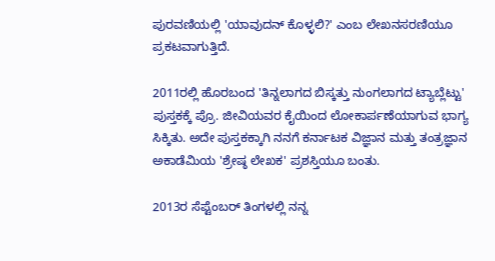ಪುರವಣಿಯಲ್ಲಿ 'ಯಾವುದನ್ ಕೊಳ್ಳಲಿ?' ಎಂಬ ಲೇಖನಸರಣಿಯೂ ಪ್ರಕಟವಾಗುತ್ತಿದೆ.

2011ರಲ್ಲಿ ಹೊರಬಂದ 'ತಿನ್ನಲಾಗದ ಬಿಸ್ಕತ್ತು ನುಂಗಲಾಗದ ಟ್ಯಾಬ್ಲೆಟ್ಟು' ಪುಸ್ತಕಕ್ಕೆ ಪ್ರೊ. ಜೀವಿಯವರ ಕೈಯಿಂದ ಲೋಕಾರ್ಪಣೆಯಾಗುವ ಭಾಗ್ಯ ಸಿಕ್ಕಿತು. ಅದೇ ಪುಸ್ತಕಕ್ಕಾಗಿ ನನಗೆ ಕರ್ನಾಟಕ ವಿಜ್ಞಾನ ಮತ್ತು ತಂತ್ರಜ್ಞಾನ ಅಕಾಡೆಮಿಯ 'ಶ್ರೇಷ್ಠ ಲೇಖಕ' ಪ್ರಶಸ್ತಿಯೂ ಬಂತು.

2013ರ ಸೆಪ್ಟೆಂಬರ್ ತಿಂಗಳಲ್ಲಿ ನನ್ನ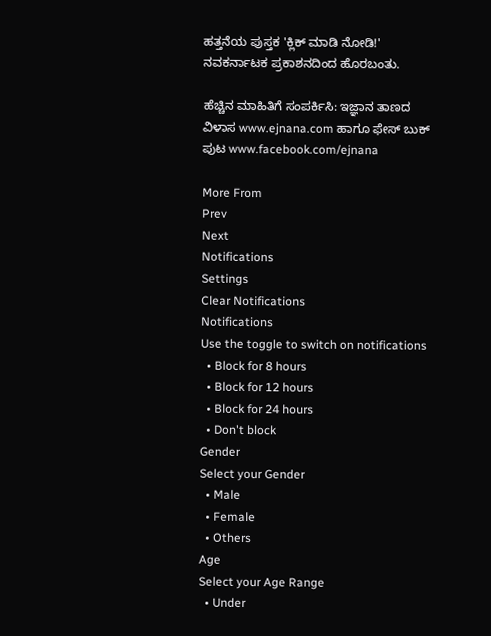ಹತ್ತನೆಯ ಪುಸ್ತಕ 'ಕ್ಲಿಕ್ ಮಾಡಿ ನೋಡಿ!' ನವಕರ್ನಾಟಕ ಪ್ರಕಾಶನದಿಂದ ಹೊರಬಂತು.

ಹೆಚ್ಚಿನ ಮಾಹಿತಿಗೆ ಸಂಪರ್ಕಿಸಿ: ಇಜ್ಞಾನ ತಾಣದ ವಿಳಾಸ www.ejnana.com ಹಾಗೂ ಫೇಸ್ ‌ಬುಕ್ ಪುಟ www.facebook.com/ejnana

More From
Prev
Next
Notifications
Settings
Clear Notifications
Notifications
Use the toggle to switch on notifications
  • Block for 8 hours
  • Block for 12 hours
  • Block for 24 hours
  • Don't block
Gender
Select your Gender
  • Male
  • Female
  • Others
Age
Select your Age Range
  • Under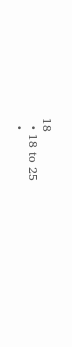18
  • 18 to 25
  •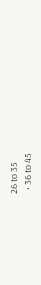26 to 35
  • 36 to 45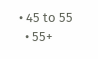• 45 to 55
  • 55+